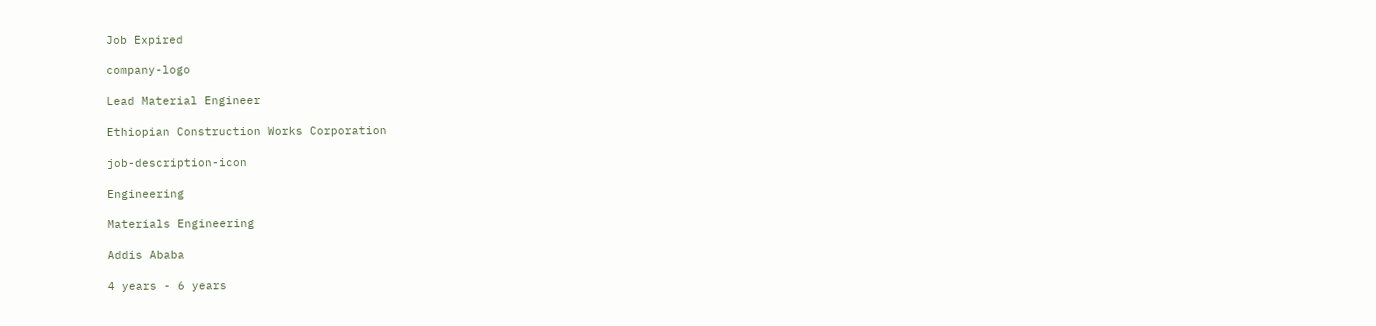Job Expired

company-logo

Lead Material Engineer

Ethiopian Construction Works Corporation

job-description-icon

Engineering

Materials Engineering

Addis Ababa

4 years - 6 years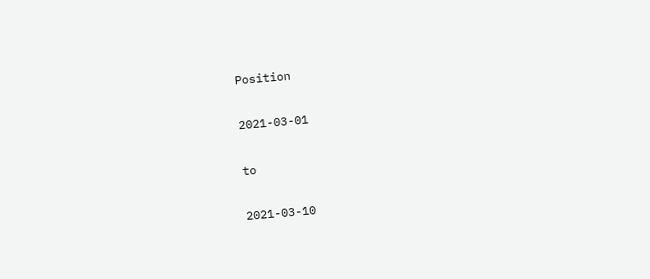Position

2021-03-01

to

2021-03-10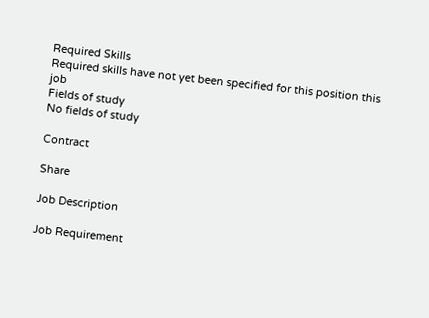Required Skills
Required skills have not yet been specified for this position this job
Fields of study
No fields of study

Contract

Share

Job Description

Job Requirement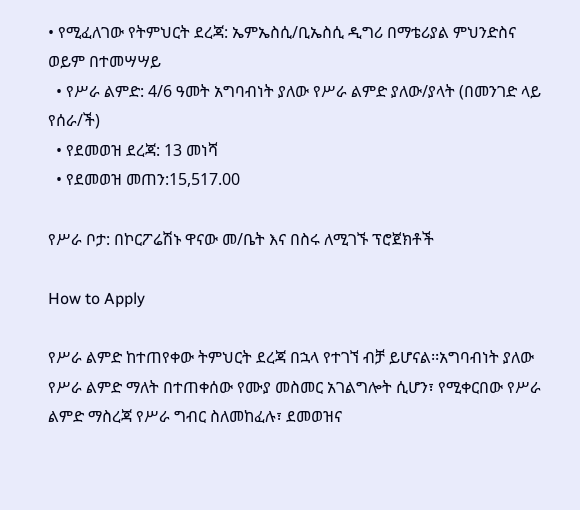• የሚፈለገው የትምህርት ደረጃ: ኤምኤስሲ/ቢኤስሲ ዲግሪ በማቴሪያል ምህንድስና ወይም በተመሣሣይ
  • የሥራ ልምድ: 4/6 ዓመት አግባብነት ያለው የሥራ ልምድ ያለው/ያላት (በመንገድ ላይ የሰራ/ች)
  • የደመወዝ ደረጃ: 13 መነሻ
  • የደመወዝ መጠን:15,517.00

የሥራ ቦታ: በኮርፖሬሽኑ ዋናው መ/ቤት እና በስሩ ለሚገኙ ፕሮጀክቶች

How to Apply

የሥራ ልምድ ከተጠየቀው ትምህርት ደረጃ በኋላ የተገኘ ብቻ ይሆናል፡፡አግባብነት ያለው የሥራ ልምድ ማለት በተጠቀሰው የሙያ መስመር አገልግሎት ሲሆን፣ የሚቀርበው የሥራ ልምድ ማስረጃ የሥራ ግብር ስለመከፈሉ፣ ደመወዝና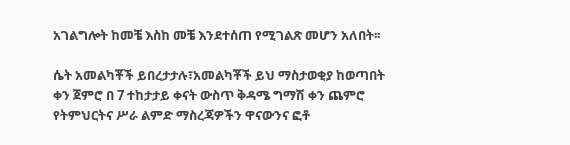አገልግሎት ከመቼ እስከ መቼ እንደተሰጠ የሚገልጽ መሆን አለበት፡፡

ሴት አመልካቾች ይበረታታሉ፣አመልካቾች ይህ ማስታወቂያ ከወጣበት ቀን ጀምሮ በ 7 ተከታታይ ቀናት ውስጥ ቅዳሜ ግማሽ ቀን ጨምሮ የትምህርትና ሥራ ልምድ ማስረጃዎችን ዋናውንና ፎቶ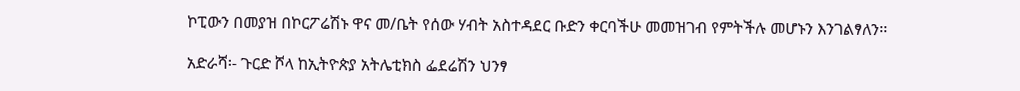ኮፒውን በመያዝ በኮርፖሬሽኑ ዋና መ/ቤት የሰው ሃብት አስተዳደር ቡድን ቀርባችሁ መመዝገብ የምትችሉ መሆኑን እንገልፃለን፡፡

አድራሻ፡- ጉርድ ሾላ ከኢትዮጵያ አትሌቲክስ ፌደሬሽን ህንፃ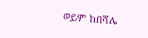ወይም ከበሻሌ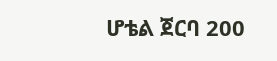ሆቴል ጀርባ 200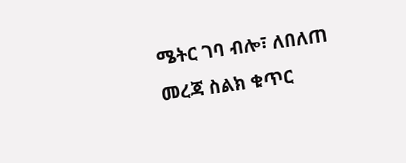ሜትር ገባ ብሎ፣ ለበለጠ መረጃ ስልክ ቁጥር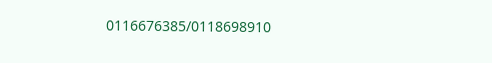0116676385/0118698910